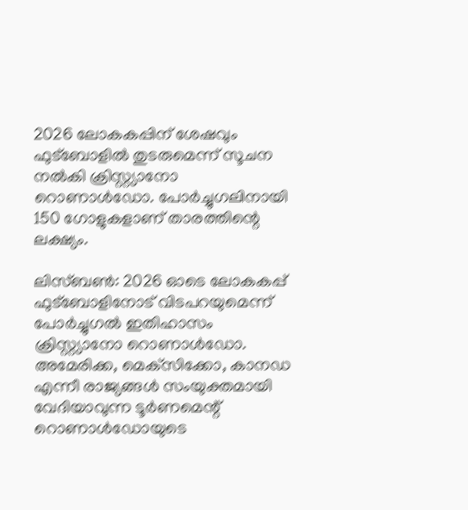2026 ലോകകപ്പിന് ശേഷവും ഫുട്‌ബോളില്‍ തുടരുമെന്ന് സൂചന നല്‍കി ക്രിസ്റ്റ്യാനോ റൊണാള്‍ഡോ. പോര്‍ച്ചുഗലിനായി 150 ഗോളുകളാണ് താരത്തിന്റെ ലക്ഷ്യം.

ലിസ്ബണ്‍: 2026 ഓടെ ലോകകപ്പ് ഫുട്‌ബോളിനോട് വിടപറയുമെന്ന് പോര്‍ച്ചുഗല്‍ ഇതിഹാസം ക്രിസ്റ്റ്യാനോ റൊണാള്‍ഡോ. അമേരിക്ക, മെക്‌സിക്കോ, കാനഡ എന്നീ രാജ്യങ്ങള്‍ സംയുക്തമായി വേദിയാവുന്ന ടൂര്‍ണമെന്റ് റൊണാള്‍ഡോയുടെ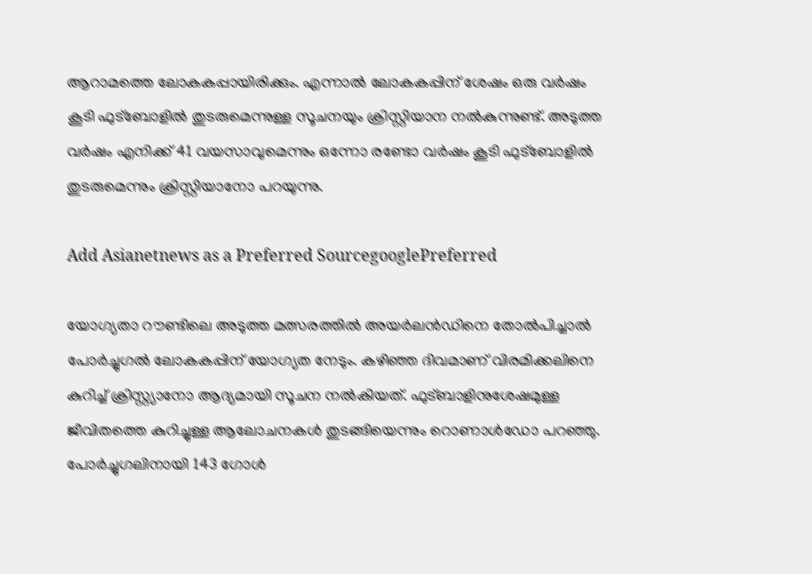ആറാമത്തെ ലോകകപ്പായിരിക്കും. എന്നാല്‍ ലോകകപ്പിന് ശേഷം ഒരു വര്‍ഷം കൂടി ഫുട്‌ബോളില്‍ തുടരുമെന്നുള്ള സൂചനയും ക്രിസ്റ്റിയാന നല്‍കുന്നുണ്ട്. അടുത്ത വര്‍ഷം എനിക്ക് 41 വയസാവുമെന്നും ഒന്നോ രണ്ടോ വര്‍ഷം കൂടി ഫുട്‌ബോളില്‍ തുടരുമെന്നും ക്രിസ്റ്റിയാനോ പറയുന്നു.

Add Asianetnews as a Preferred SourcegooglePreferred

യോഗ്യതാ റൗണ്ടിലെ അടുത്ത മത്സരത്തില്‍ അയര്‍ലന്‍ഡിനെ തോല്‍പിച്ചാല്‍ പോര്‍ച്ചുഗല്‍ ലോകകപ്പിന് യോഗ്യത നേടും. കഴിഞ്ഞ ദിവമാണ് വിരമിക്കലിനെ കുറിച്ച് ക്രിസ്റ്റ്യാനോ ആദ്യമായി സൂചന നല്‍കിയത്. ഫുട്ബാളിനുശേഷമുള്ള ജീവിതത്തെ കുറിച്ചുള്ള ആലോചനകള്‍ തുടങ്ങിയെന്നും റൊണാള്‍ഡോ പറഞ്ഞു. പോര്‍ച്ചുഗലിനായി 143 ഗോള്‍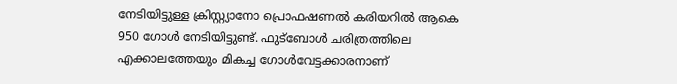നേടിയിട്ടുള്ള ക്രിസ്റ്റ്യാനോ പ്രൊഫഷണല്‍ കരിയറില്‍ ആകെ 950 ഗോള്‍ നേടിയിട്ടുണ്ട്. ഫുട്ബോള്‍ ചരിത്രത്തിലെ എക്കാലത്തേയും മികച്ച ഗോള്‍വേട്ടക്കാരനാണ്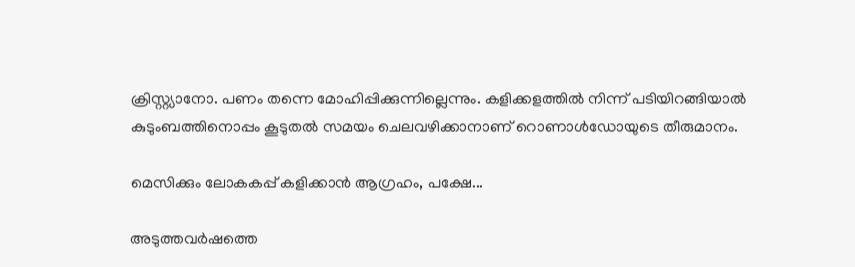ക്രിസ്റ്റ്യാനോ. പണം തന്നെ മോഹിപ്പിക്കുന്നില്ലെന്നും. കളിക്കളത്തില്‍ നിന്ന് പടിയിറങ്ങിയാല്‍ കുടുംബത്തിനൊപ്പം കൂടുതല്‍ സമയം ചെലവഴിക്കാനാണ് റൊണാള്‍ഡോയുടെ തീരുമാനം.

മെസിക്കും ലോകകപ്പ് കളിക്കാന്‍ ആഗ്രഹം, പക്ഷേ...

അടുത്തവര്‍ഷത്തെ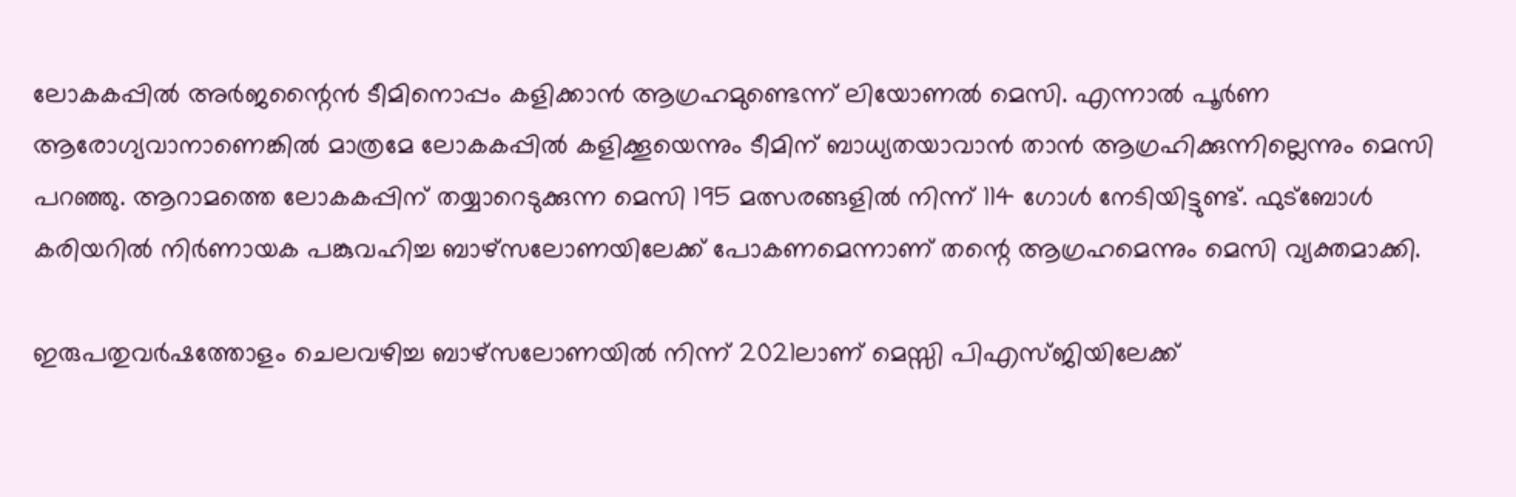ലോകകപ്പില്‍ അര്‍ജന്റൈന്‍ ടീമിനൊപ്പം കളിക്കാന്‍ ആഗ്രഹമുണ്ടെന്ന് ലിയോണല്‍ മെസി. എന്നാല്‍ പൂര്‍ണ ആരോഗ്യവാനാണെങ്കില്‍ മാത്രമേ ലോകകപ്പില്‍ കളിക്കൂയെന്നും ടീമിന് ബാധ്യതയാവാന്‍ താന്‍ ആഗ്രഹിക്കുന്നില്ലെന്നും മെസി പറഞ്ഞു. ആറാമത്തെ ലോകകപ്പിന് തയ്യാറെടുക്കുന്ന മെസി 195 മത്സരങ്ങളില്‍ നിന്ന് 114 ഗോള്‍ നേടിയിട്ടുണ്ട്. ഫുട്‌ബോള്‍ കരിയറില്‍ നിര്‍ണായക പങ്കുവഹിച്ച ബാഴ്‌സലോണയിലേക്ക് പോകണമെന്നാണ് തന്റെ ആഗ്രഹമെന്നും മെസി വ്യക്തമാക്കി.

ഇരുപതുവര്‍ഷത്തോളം ചെലവഴിച്ച ബാഴ്‌സലോണയില്‍ നിന്ന് 2021ലാണ് മെസ്സി പിഎസ്ജിയിലേക്ക്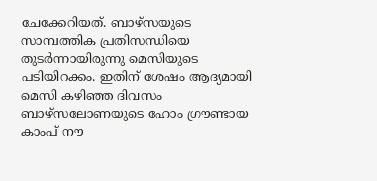ചേക്കേറിയത്. ബാഴ്‌സയുടെ സാമ്പത്തിക പ്രതിസന്ധിയെ തുടര്‍ന്നായിരുന്നു മെസിയുടെ പടിയിറക്കം. ഇതിന് ശേഷം ആദ്യമായി മെസി കഴിഞ്ഞ ദിവസം ബാഴ്‌സലോണയുടെ ഹോം ഗ്രൗണ്ടായ കാംപ് നൗ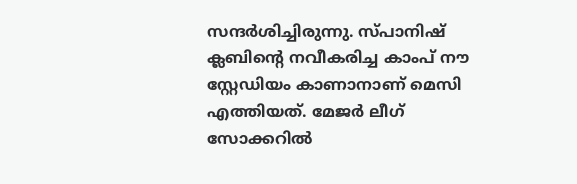സന്ദര്‍ശിച്ചിരുന്നു. സ്പാനിഷ് ക്ലബിന്റെ നവീകരിച്ച കാംപ് നൗ സ്റ്റേഡിയം കാണാനാണ് മെസി എത്തിയത്. മേജര്‍ ലീഗ് സോക്കറില്‍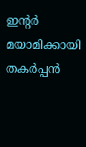ഇന്റര്‍ മയാമിക്കായി തകര്‍പ്പന്‍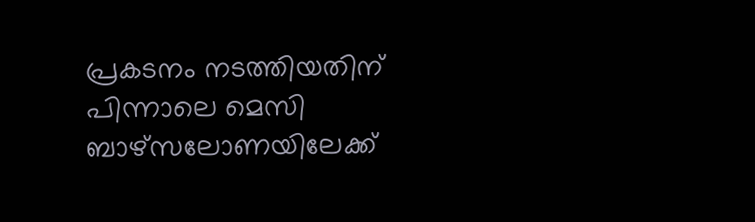പ്രകടനം നടത്തിയതിന് പിന്നാലെ മെസി ബാഴ്‌സലോണയിലേക്ക്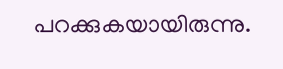പറക്കുകയായിരുന്നു.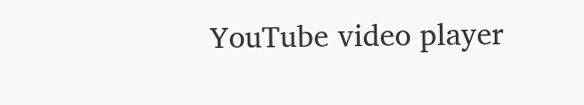YouTube video player